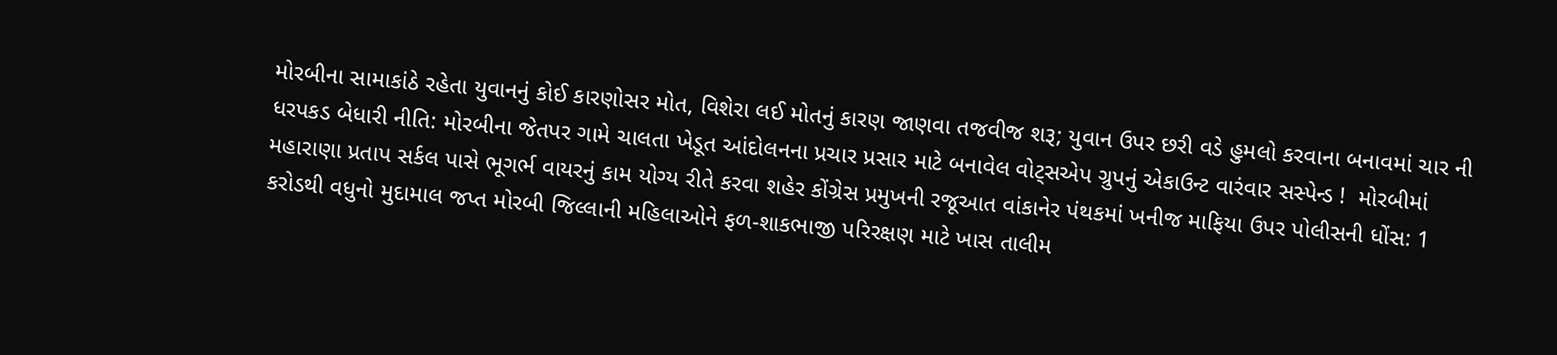મોરબીના સામાકાંઠે રહેતા યુવાનનું કોઈ કારણોસર મોત, વિશેરા લઈ મોતનું કારણ જાણવા તજવીજ શરૂ; યુવાન ઉપર છરી વડે હુમલો કરવાના બનાવમાં ચાર ની ધરપકડ બેધારી નીતિ: મોરબીના જેતપર ગામે ચાલતા ખેડૂત આંદોલનના પ્રચાર પ્રસાર માટે બનાવેલ વોટ્સએપ ગ્રુપનું એકાઉન્ટ વારંવાર સસ્પેન્ડ !  મોરબીમાં મહારાણા પ્રતાપ સર્કલ પાસે ભૂગર્ભ વાયરનું કામ યોગ્ય રીતે કરવા શહેર કોંગ્રેસ પ્રમુખની રજૂઆત વાંકાનેર પંથકમાં ખનીજ માફિયા ઉપર પોલીસની ધોંસ: 1 કરોડથી વધુનો મુદામાલ જપ્ત મોરબી જિલ્લાની મહિલાઓને ફળ-શાકભાજી પરિરક્ષણ માટે ખાસ તાલીમ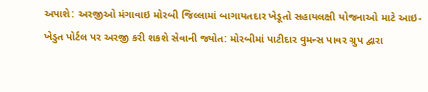અપાશે: અરજીઓ મંગાવાઇ મોરબી જિલ્લામાં બાગાયતદાર ખેડૂતો સહાયલક્ષી યોજનાઓ માટે આઇ-ખેડુત પોર્ટલ પર અરજી કરી શકશે સેવાની જ્યોત: મોરબીમાં પાટીદાર વુમન્સ પાવર ગ્રુપ દ્વારા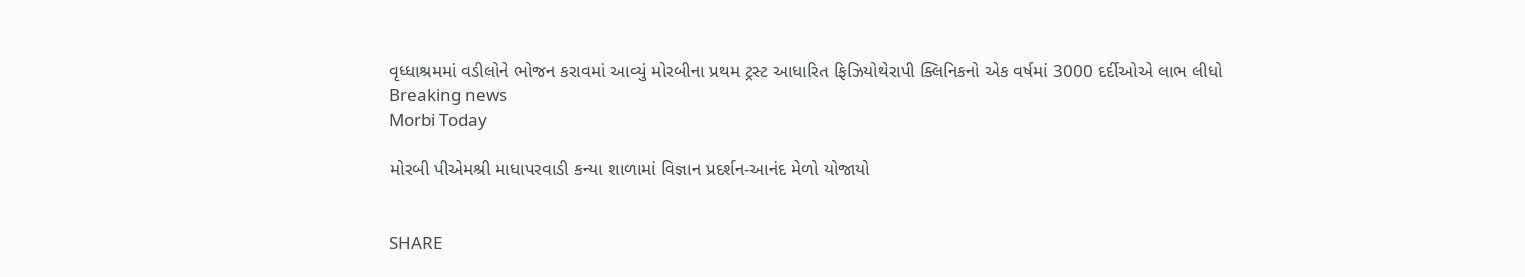વૃધ્ધાશ્રમમાં વડીલોને ભોજન કરાવમાં આવ્યું મોરબીના પ્રથમ ટ્રસ્ટ આધારિત ફિઝિયોથેરાપી ક્લિનિકનો એક વર્ષમાં 3000 દર્દીઓએ લાભ લીધો
Breaking news
Morbi Today

મોરબી પીએમશ્રી માધાપરવાડી કન્યા શાળામાં વિજ્ઞાન પ્રદર્શન-આનંદ મેળો યોજાયો


SHARE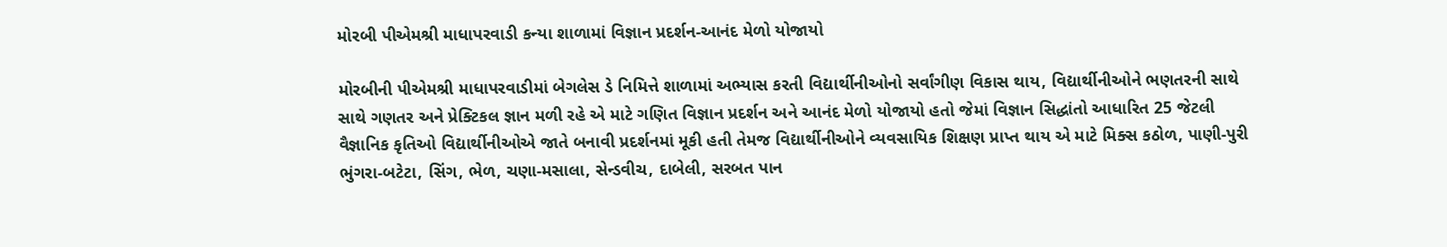મોરબી પીએમશ્રી માધાપરવાડી કન્યા શાળામાં વિજ્ઞાન પ્રદર્શન-આનંદ મેળો યોજાયો

મોરબીની પીએમશ્રી માધાપરવાડીમાં બેગલેસ ડે નિમિત્તે શાળામાં અભ્યાસ કરતી વિદ્યાર્થીનીઓનો સર્વાંગીણ વિકાસ થાય, વિદ્યાર્થીનીઓને ભણતરની સાથે સાથે ગણતર અને પ્રેક્ટિકલ જ્ઞાન મળી રહે એ માટે ગણિત વિજ્ઞાન પ્રદર્શન અને આનંદ મેળો યોજાયો હતો જેમાં વિજ્ઞાન સિદ્ધાંતો આધારિત 25 જેટલી વૈજ્ઞાનિક કૃતિઓ વિદ્યાર્થીનીઓએ જાતે બનાવી પ્રદર્શનમાં મૂકી હતી તેમજ વિદ્યાર્થીનીઓને વ્યવસાયિક શિક્ષણ પ્રાપ્ત થાય એ માટે મિક્સ કઠોળ, પાણી-પુરી ભુંગરા-બટેટા, સિંગ, ભેળ, ચણા-મસાલા, સેન્ડવીચ, દાબેલી, સરબત પાન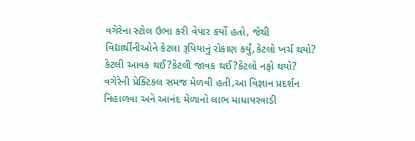વગેરેના સ્ટોલ ઉભા કરી વેપાર કર્યો હતો, જેથી વિદ્યાર્થીનીઓને કેટલા રૂપિયાનું રોકાણ કર્યું,કેટલો ખર્ચ થયો? કેટલી આવક થઈ?કેટલી જાવક થઈ?કેટલો નફો થયો? વગેરેની પ્રેક્ટિકલ સમજ મેળવી હતી,આ વિજ્ઞાન પ્રદર્શન નિહાળવા અને આનંદ મેળાનો લાભ માધાપરવાડી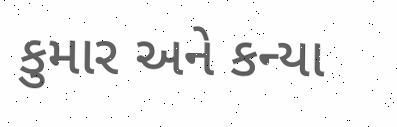કુમાર અને કન્યા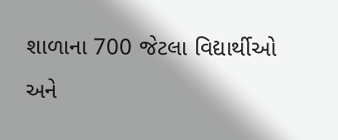શાળાના 700 જેટલા વિદ્યાર્થીઓ અને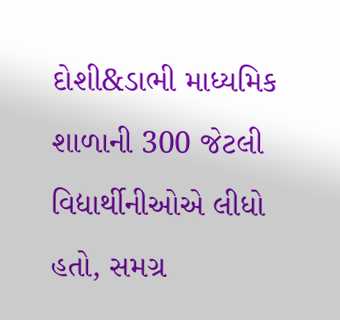દોશી&ડાભી માધ્યમિક શાળાની 300 જેટલી વિદ્યાર્થીનીઓએ લીધો હતો, સમગ્ર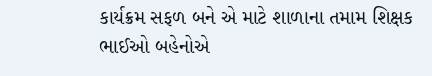કાર્યક્રમ સફળ બને એ માટે શાળાના તમામ શિક્ષક ભાઈઓ બહેનોએ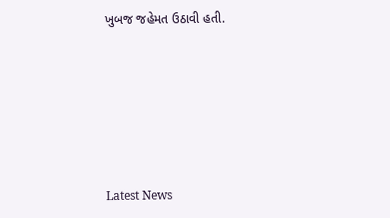ખુબજ જહેમત ઉઠાવી હતી.






Latest News